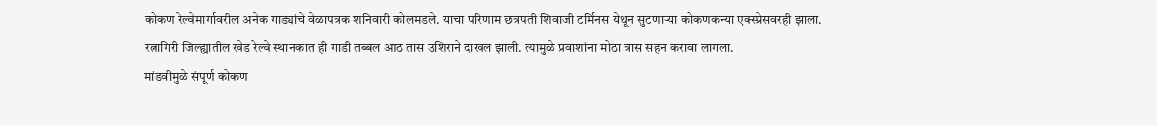कोकण रेल्वेमार्गावरील अनेक गाड्यांचे वेळापत्रक शनिवारी कोलमडले. याचा परिणाम छत्रपती शिवाजी टर्मिनस येथून सुटणाऱ्या कोकणकन्या एक्स्प्रेसवरही झाला. रत्नागिरी जिल्ह्यातील खेड रेल्वे स्थानकात ही गाडी तब्बल आठ तास उशिराने दाखल झाली. त्यामुळे प्रवाशांना मोठा त्रास सहन करावा लागला.
मांडवीमुळे संपूर्ण कोकण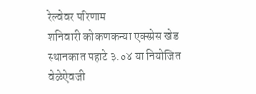रेल्वेवर परिणाम
शनिवारी कोकणकन्या एक्स्प्रेस खेड स्थानकात पहाटे ३.०४ या नियोजित वेळेऐवजी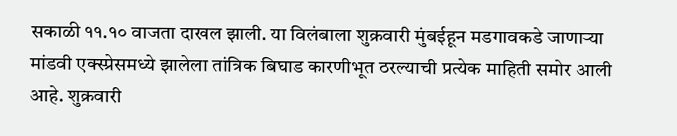सकाळी ११.१० वाजता दाखल झाली. या विलंबाला शुक्रवारी मुंबईहून मडगावकडे जाणाऱ्या मांडवी एक्स्प्रेसमध्ये झालेला तांत्रिक बिघाड कारणीभूत ठरल्याची प्रत्येक माहिती समोर आली आहे. शुक्रवारी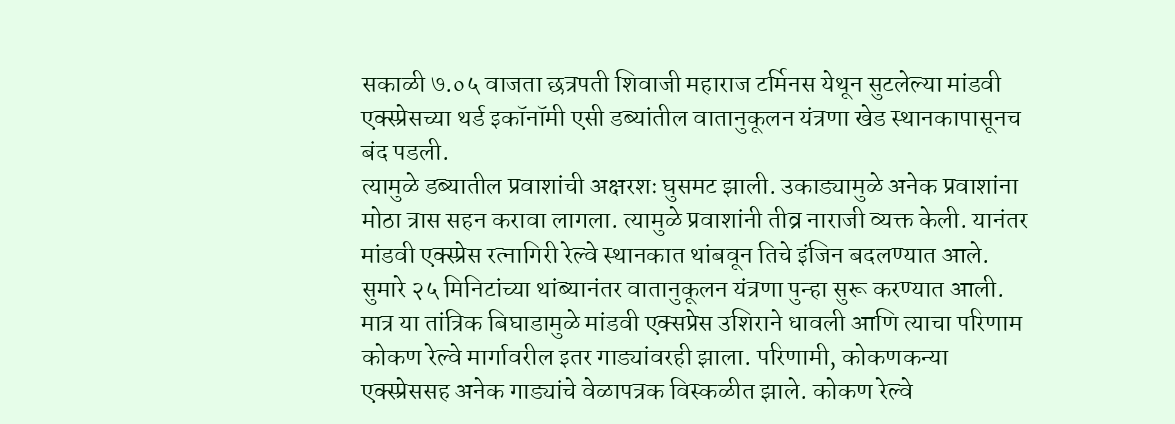सकाळी ७.०५ वाजता छत्रपती शिवाजी महाराज टर्मिनस येथून सुटलेल्या मांडवी एक्स्प्रेसच्या थर्ड इकॉनॉमी एसी डब्यांतील वातानुकूलन यंत्रणा खेड स्थानकापासूनच बंद पडली.
त्यामुळे डब्यातील प्रवाशांची अक्षरशः घुसमट झाली. उकाड्यामुळे अनेक प्रवाशांना मोठा त्रास सहन करावा लागला. त्यामुळे प्रवाशांनी तीव्र नाराजी व्यक्त केली. यानंतर मांडवी एक्स्प्रेस रत्नागिरी रेल्वे स्थानकात थांबवून तिचे इंजिन बदलण्यात आले. सुमारे २५ मिनिटांच्या थांब्यानंतर वातानुकूलन यंत्रणा पुन्हा सुरू करण्यात आली. मात्र या तांत्रिक बिघाडामुळे मांडवी एक्सप्रेस उशिराने धावली आणि त्याचा परिणाम कोकण रेल्वे मार्गावरील इतर गाड्यांवरही झाला. परिणामी, कोकणकन्या एक्स्प्रेससह अनेक गाड्यांचे वेळापत्रक विस्कळीत झाले. कोकण रेल्वे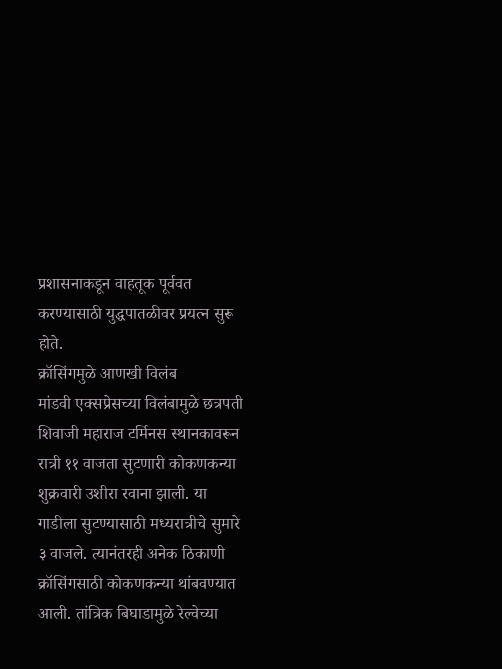प्रशासनाकडून वाहतूक पूर्ववत करण्यासाठी युद्धपातळीवर प्रयत्न सुरू होते.
क्रॉसिंगमुळे आणखी विलंब
मांडवी एक्सप्रेसच्या विलंबामुळे छत्रपती शिवाजी महाराज टर्मिनस स्थानकावरून रात्री ११ वाजता सुटणारी कोकणकन्या शुक्रवारी उशीरा रवाना झाली. या गाडीला सुटण्यासाठी मध्यरात्रीचे सुमारे ३ वाजले. त्यानंतरही अनेक ठिकाणी क्रॉसिंगसाठी कोकणकन्या थांबवण्यात आली. तांत्रिक बिघाडामुळे रेल्वेच्या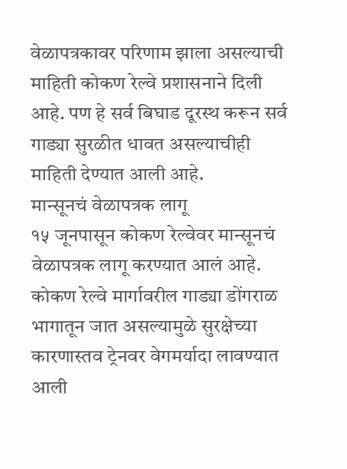वेळापत्रकावर परिणाम झाला असल्याची माहिती कोकण रेल्वे प्रशासनाने दिली आहे. पण हे सर्व बिघाड दूरस्थ करून सर्व गाड्या सुरळीत धावत असल्याचीही माहिती देण्यात आली आहे.
मान्सूनचं वेळापत्रक लागू
१५ जूनपासून कोकण रेल्वेवर मान्सूनचं वेळापत्रक लागू करण्यात आलं आहे. कोकण रेल्वे मार्गावरील गाड्या डोंगराळ भागातून जात असल्यामुळे सुरक्षेच्या कारणास्तव ट्रेनवर वेगमर्यादा लावण्यात आली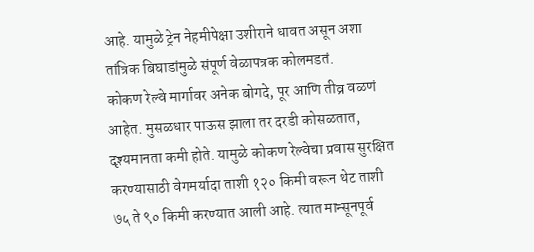आहे. यामुळे ट्रेन नेहमीपेक्षा उशीराने धावत असून अशा तांत्रिक बिघाडांमुळे संपूर्ण वेळापत्रक कोलमडतं.
कोकण रेल्वे मार्गावर अनेक बोगदे, पूर आणि तीव्र वळणं आहेत. मुसळधार पाऊस झाला तर दरडी कोसळतात, दृश्यमानता कमी होते. यामुळे कोकण रेल्वेचा प्रवास सुरक्षित करण्यासाठी वेगमर्यादा ताशी १२० किमी वरून थेट ताशी ७५ ते ९० किमी करण्यात आली आहे. त्यात मान्सूनपूर्व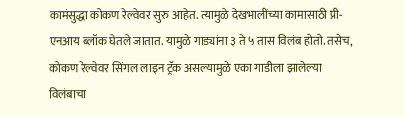कामंसुद्धा कोकण रेल्वेवर सुरु आहेत. त्यामुळे देखभालींच्या कामासाठी प्री-एनआय ब्लॉक घेतले जातात. यामुळे गाड्यांना ३ ते ५ तास विलंब होतो. तसेच, कोकण रेल्वेवर सिंगल लाइन ट्रॅक असल्यामुळे एका गाडीला झालेल्या विलंबाचा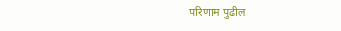परिणाम पुढील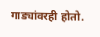गाड्यांवरही होतो.